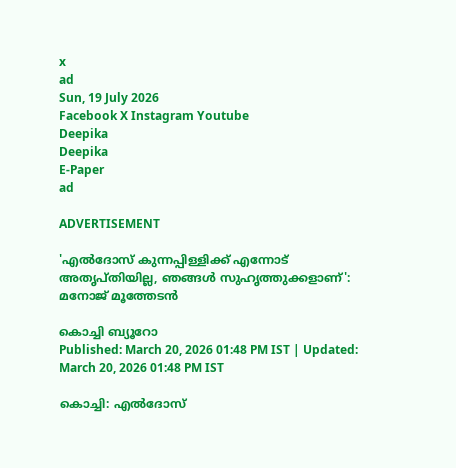x
ad
Sun, 19 July 2026
Facebook X Instagram Youtube
Deepika
Deepika
E-Paper
ad

ADVERTISEMENT

'എല്‍ദോസ് കുന്നപ്പിള്ളിക്ക് എന്നോട് അതൃപ്തിയില്ല, ഞങ്ങള്‍ സുഹൃത്തുക്കളാണ്': മനോജ് മൂത്തേടന്‍

കൊച്ചി ബ്യൂറോ
Published: March 20, 2026 01:48 PM IST | Updated: March 20, 2026 01:48 PM IST

കൊച്ചി: എല്‍ദോസ്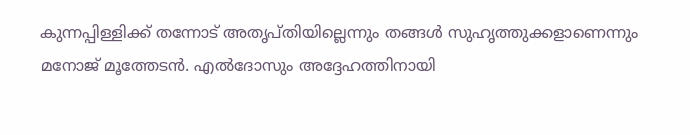കുന്നപ്പിള്ളിക്ക് തന്നോട് അതൃപ്തിയില്ലെന്നും തങ്ങള്‍ സുഹൃത്തുക്കളാണെന്നും മനോജ് മൂത്തേടന്‍. എല്‍ദോസും അദ്ദേഹത്തിനായി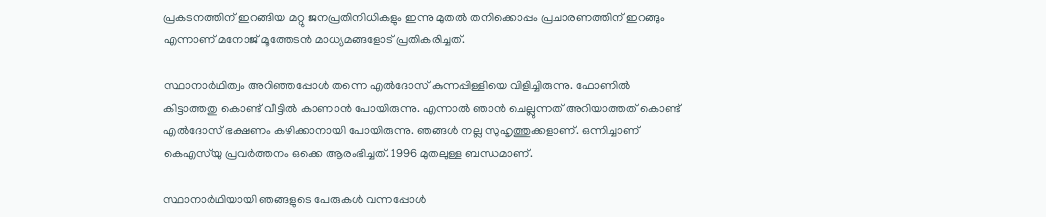പ്രകടനത്തിന് ഇറങ്ങിയ മറ്റു ജനപ്രതിനിധികളും ഇന്നു മുതല്‍ തനിക്കൊപ്പം പ്രചാരണത്തിന് ഇറങ്ങും എന്നാണ് മനോജ് മൂത്തേടന്‍ മാധ്യമങ്ങളോട് പ്രതികരിച്ചത്.

സ്ഥാനാര്‍ഥിത്വം അറിഞ്ഞപ്പോള്‍ തന്നെ എല്‍ദോസ് കുന്നപ്പിള്ളിയെ വിളിച്ചിരുന്നു. ഫോണില്‍ കിട്ടാത്തതു കൊണ്ട് വീട്ടില്‍ കാണാന്‍ പോയിരുന്നു. എന്നാല്‍ ഞാന്‍ ചെല്ലുന്നത് അറിയാത്തത് കൊണ്ട് എല്‍ദോസ് ഭക്ഷണം കഴിക്കാനായി പോയിരുന്നു. ഞങ്ങള്‍ നല്ല സുഹൃത്തുക്കളാണ്. ഒന്നിച്ചാണ് കെഎസ്‌യു പ്രവര്‍ത്തനം ഒക്കെ ആരംഭിച്ചത്. 1996 മുതലുള്ള ബന്ധമാണ്.

സ്ഥാനാര്‍ഥിയായി ഞങ്ങളുടെ പേരുകള്‍ വന്നപ്പോള്‍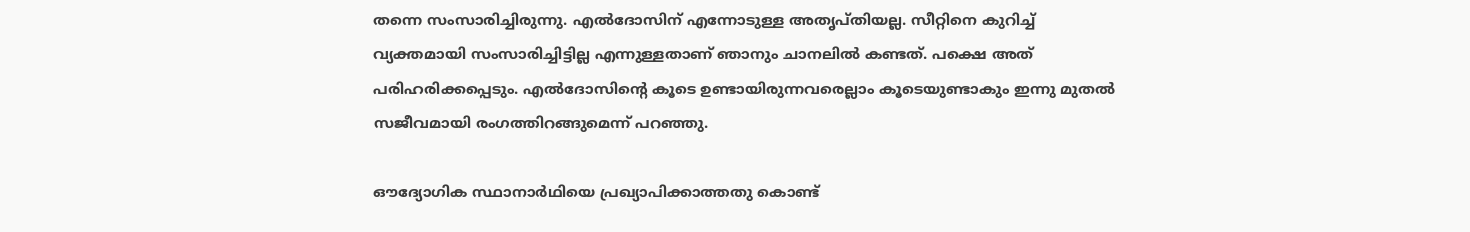തന്നെ സംസാരിച്ചിരുന്നു. എല്‍ദോസിന് എന്നോടുള്ള അതൃപ്തിയല്ല. സീറ്റിനെ കുറിച്ച് വ്യക്തമായി സംസാരിച്ചിട്ടില്ല എന്നുള്ളതാണ് ഞാനും ചാനലില്‍ കണ്ടത്. പക്ഷെ അത് പരിഹരിക്കപ്പെടും. എല്‍ദോസിന്‍റെ കൂടെ ഉണ്ടായിരുന്നവരെല്ലാം കൂടെയുണ്ടാകും ഇന്നു മുതല്‍ സജീവമായി രംഗത്തിറങ്ങുമെന്ന് പറഞ്ഞു.

ഔദ്യോഗിക സ്ഥാനാര്‍ഥിയെ പ്രഖ്യാപിക്കാത്തതു കൊണ്ട്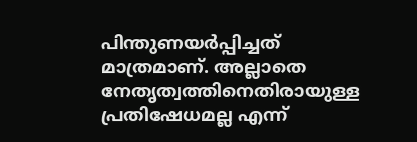പിന്തുണയര്‍പ്പിച്ചത് മാത്രമാണ്. അല്ലാതെ നേതൃത്വത്തിനെതിരായുള്ള പ്രതിഷേധമല്ല എന്ന്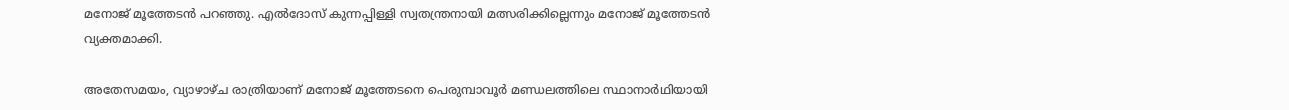മനോജ് മൂത്തേടന്‍ പറഞ്ഞു. എല്‍ദോസ് കുന്നപ്പിള്ളി സ്വതന്ത്രനായി മത്സരിക്കില്ലെന്നും മനോജ് മൂത്തേടന്‍ വ്യക്തമാക്കി.

അതേസമയം, വ്യാഴാഴ്ച രാത്രിയാണ് മനോജ് മൂത്തേടനെ പെരുമ്പാവൂര്‍ മണ്ഡലത്തിലെ സ്ഥാനാര്‍ഥിയായി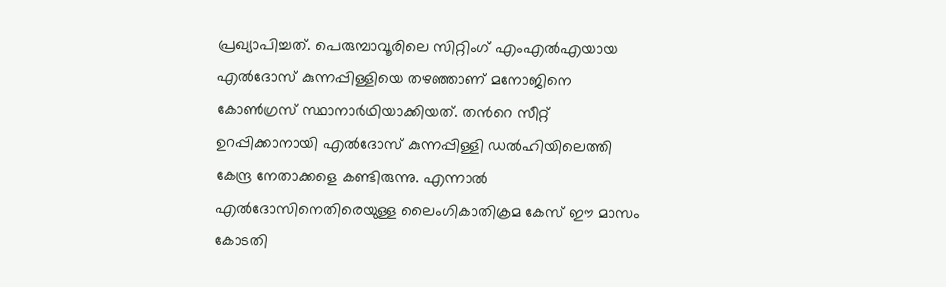പ്രഖ്യാപിച്ചത്. പെരുമ്പാവൂരിലെ സിറ്റിംഗ് എംഎല്‍എയായ എല്‍ദോസ് കുന്നപ്പിള്ളിയെ തഴഞ്ഞാണ് മനോജിനെ കോണ്‍ഗ്രസ് സ്ഥാനാര്‍ഥിയാക്കിയത്. തന്‍റെ സീറ്റ് ഉറപ്പിക്കാനായി എല്‍ദോസ് കുന്നപ്പിള്ളി ഡല്‍ഹിയിലെത്തി കേന്ദ്ര നേതാക്കളെ കണ്ടിരുന്നു. എന്നാല്‍ എല്‍ദോസിനെതിരെയുള്ള ലൈംഗികാതിക്രമ കേസ് ഈ മാസം കോടതി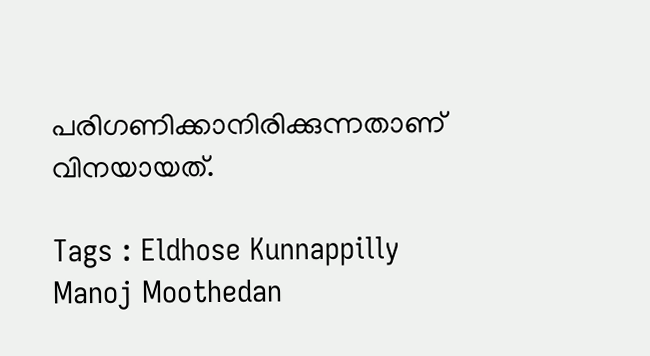പരിഗണിക്കാനിരിക്കുന്നതാണ് വിനയായത്.

Tags : Eldhose Kunnappilly Manoj Moothedan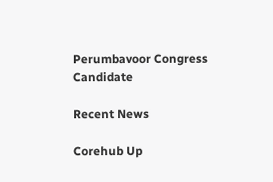Perumbavoor Congress Candidate

Recent News

Corehub Up